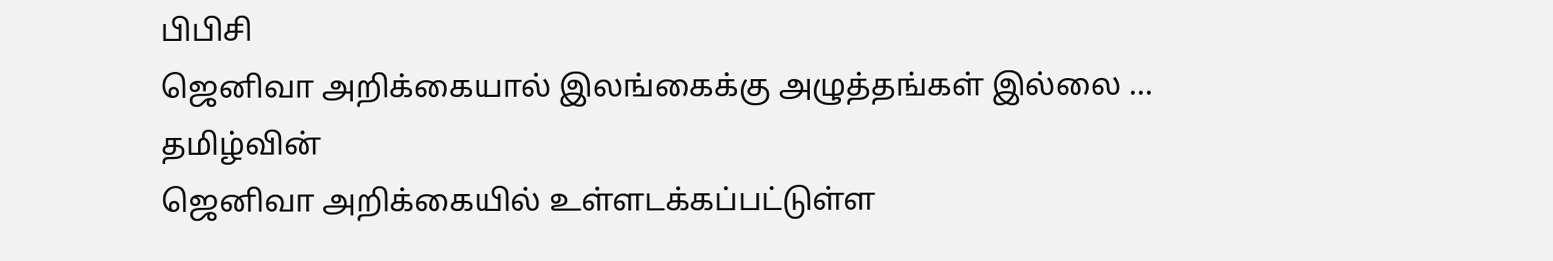பிபிசி
ஜெனிவா அறிக்கையால் இலங்கைக்கு அழுத்தங்கள் இல்லை ...
தமிழ்வின்
ஜெனிவா அறிக்கையில் உள்ளடக்கப்பட்டுள்ள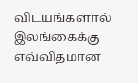விடயங்களால் இலங்கைக்கு எவ்விதமான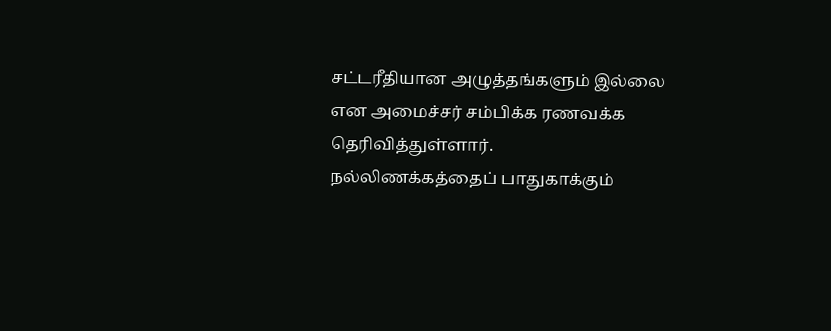சட்டரீதியான அழுத்தங்களும் இல்லை என அமைச்சர் சம்பிக்க ரணவக்க தெரிவித்துள்ளார்.
நல்லிணக்கத்தைப் பாதுகாக்கும்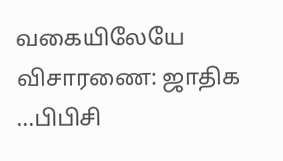வகையிலேயே விசாரணை: ஜாதிக ...பிபிசி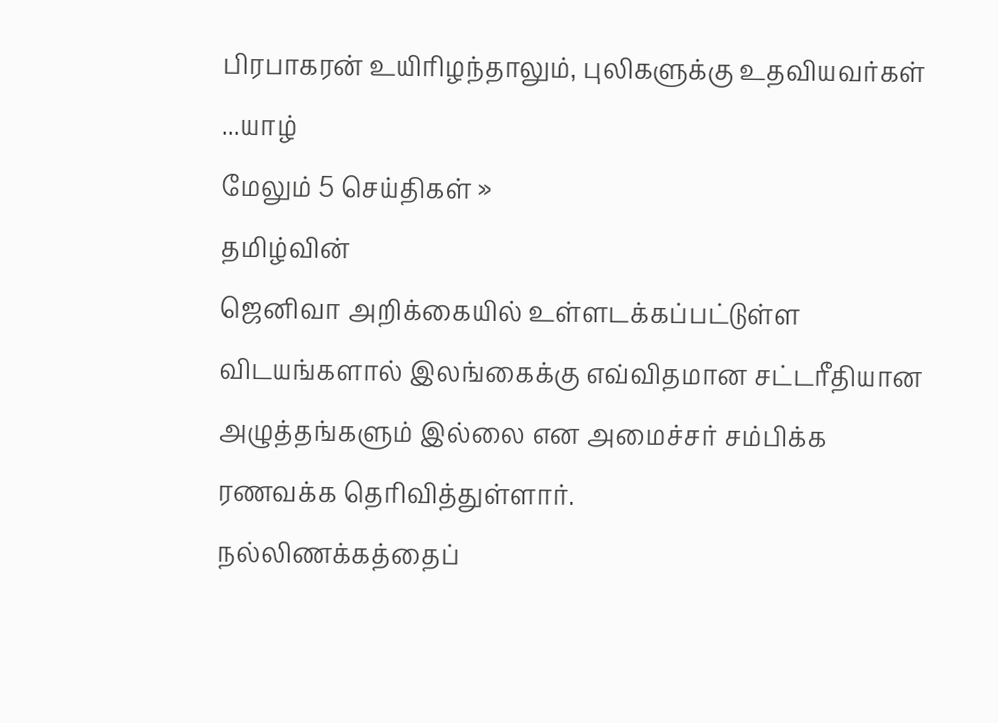பிரபாகரன் உயிரிழந்தாலும், புலிகளுக்கு உதவியவர்கள் ...யாழ்
மேலும் 5 செய்திகள் »
தமிழ்வின்
ஜெனிவா அறிக்கையில் உள்ளடக்கப்பட்டுள்ள விடயங்களால் இலங்கைக்கு எவ்விதமான சட்டரீதியான அழுத்தங்களும் இல்லை என அமைச்சர் சம்பிக்க ரணவக்க தெரிவித்துள்ளார்.
நல்லிணக்கத்தைப்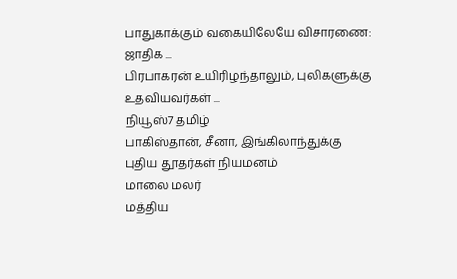பாதுகாக்கும் வகையிலேயே விசாரணை: ஜாதிக ...
பிரபாகரன் உயிரிழந்தாலும், புலிகளுக்கு உதவியவர்கள் ...
நியூஸ்7 தமிழ்
பாகிஸ்தான், சீனா, இங்கிலாந்துக்கு புதிய தூதர்கள் நியமனம்
மாலை மலர்
மத்திய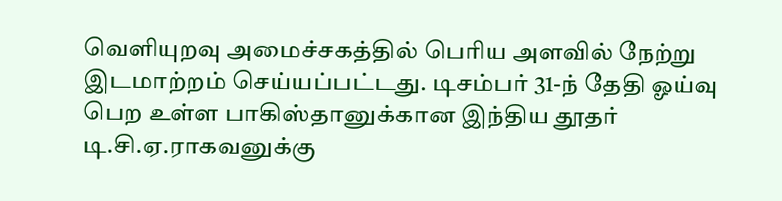வெளியுறவு அமைச்சகத்தில் பெரிய அளவில் நேற்று இடமாற்றம் செய்யப்பட்டது. டிசம்பர் 31-ந் தேதி ஓய்வு பெற உள்ள பாகிஸ்தானுக்கான இந்திய தூதர் டி.சி.ஏ.ராகவனுக்கு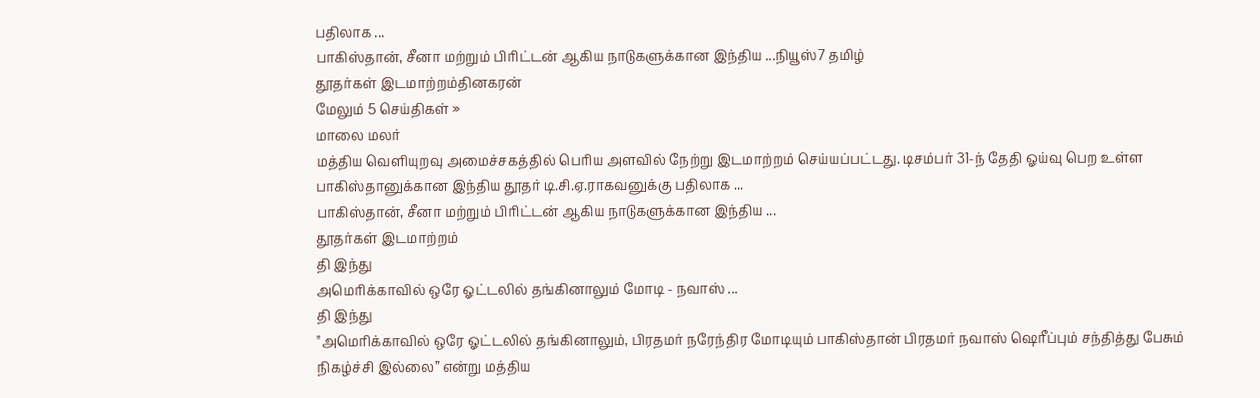பதிலாக ...
பாகிஸ்தான், சீனா மற்றும் பிரிட்டன் ஆகிய நாடுகளுக்கான இந்திய ...நியூஸ்7 தமிழ்
தூதர்கள் இடமாற்றம்தினகரன்
மேலும் 5 செய்திகள் »
மாலை மலர்
மத்திய வெளியுறவு அமைச்சகத்தில் பெரிய அளவில் நேற்று இடமாற்றம் செய்யப்பட்டது. டிசம்பர் 31-ந் தேதி ஓய்வு பெற உள்ள பாகிஸ்தானுக்கான இந்திய தூதர் டி.சி.ஏ.ராகவனுக்கு பதிலாக ...
பாகிஸ்தான், சீனா மற்றும் பிரிட்டன் ஆகிய நாடுகளுக்கான இந்திய ...
தூதர்கள் இடமாற்றம்
தி இந்து
அமெரிக்காவில் ஒரே ஓட்டலில் தங்கினாலும் மோடி - நவாஸ் ...
தி இந்து
"அமெரிக்காவில் ஒரே ஓட்டலில் தங்கினாலும், பிரதமர் நரேந்திர மோடியும் பாகிஸ்தான் பிரதமர் நவாஸ் ஷெரீப்பும் சந்தித்து பேசும் நிகழ்ச்சி இல்லை” என்று மத்திய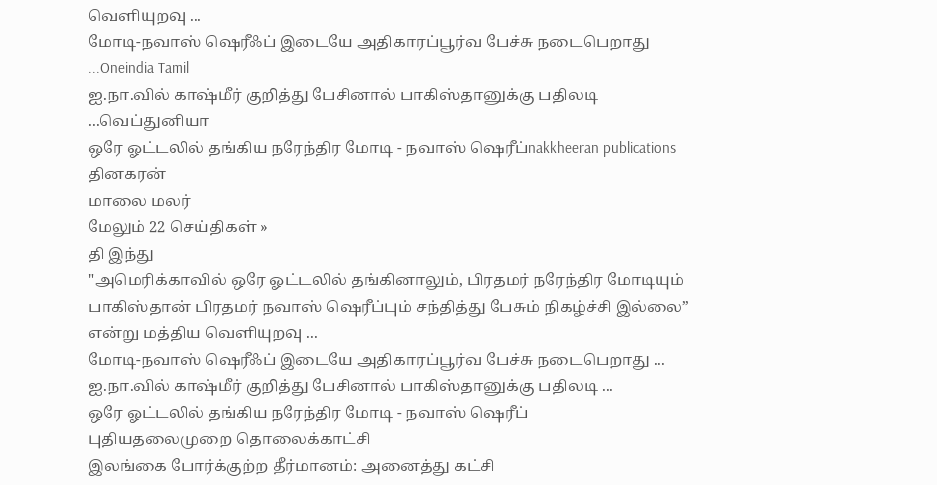வெளியுறவு ...
மோடி-நவாஸ் ஷெரீஃப் இடையே அதிகாரப்பூர்வ பேச்சு நடைபெறாது ...Oneindia Tamil
ஐ.நா.வில் காஷ்மீர் குறித்து பேசினால் பாகிஸ்தானுக்கு பதிலடி ...வெப்துனியா
ஒரே ஓட்டலில் தங்கிய நரேந்திர மோடி - நவாஸ் ஷெரீப்nakkheeran publications
தினகரன்
மாலை மலர்
மேலும் 22 செய்திகள் »
தி இந்து
"அமெரிக்காவில் ஒரே ஓட்டலில் தங்கினாலும், பிரதமர் நரேந்திர மோடியும் பாகிஸ்தான் பிரதமர் நவாஸ் ஷெரீப்பும் சந்தித்து பேசும் நிகழ்ச்சி இல்லை” என்று மத்திய வெளியுறவு ...
மோடி-நவாஸ் ஷெரீஃப் இடையே அதிகாரப்பூர்வ பேச்சு நடைபெறாது ...
ஐ.நா.வில் காஷ்மீர் குறித்து பேசினால் பாகிஸ்தானுக்கு பதிலடி ...
ஒரே ஓட்டலில் தங்கிய நரேந்திர மோடி - நவாஸ் ஷெரீப்
புதியதலைமுறை தொலைக்காட்சி
இலங்கை போர்க்குற்ற தீர்மானம்: அனைத்து கட்சி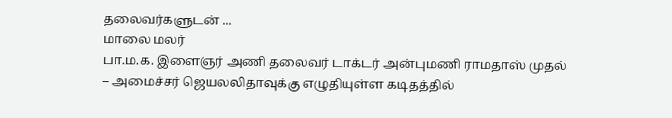தலைவர்களுடன் ...
மாலை மலர்
பா.ம.க. இளைஞர் அணி தலைவர் டாக்டர் அன்புமணி ராமதாஸ் முதல் – அமைச்சர் ஜெயலலிதாவுக்கு எழுதியுள்ள கடிதத்தில்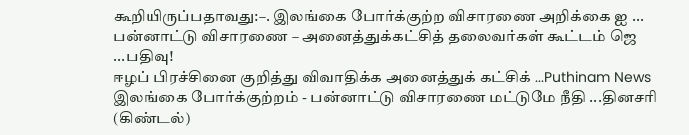கூறியிருப்பதாவது:–. இலங்கை போர்க்குற்ற விசாரணை அறிக்கை ஐ ...
பன்னாட்டு விசாரணை – அனைத்துக்கட்சித் தலைவர்கள் கூட்டம் ஜெ ...பதிவு!
ஈழப் பிரச்சினை குறித்து விவாதிக்க அனைத்துக் கட்சிக் ...Puthinam News
இலங்கை போர்க்குற்றம் - பன்னாட்டு விசாரணை மட்டுமே நீதி ...தினசரி (கிண்டல்)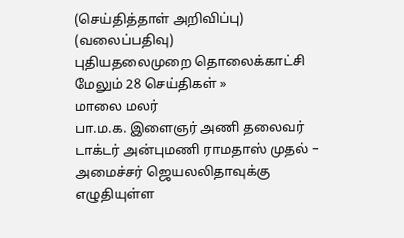(செய்தித்தாள் அறிவிப்பு) (வலைப்பதிவு)
புதியதலைமுறை தொலைக்காட்சி
மேலும் 28 செய்திகள் »
மாலை மலர்
பா.ம.க. இளைஞர் அணி தலைவர் டாக்டர் அன்புமணி ராமதாஸ் முதல் – அமைச்சர் ஜெயலலிதாவுக்கு எழுதியுள்ள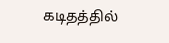கடிதத்தில்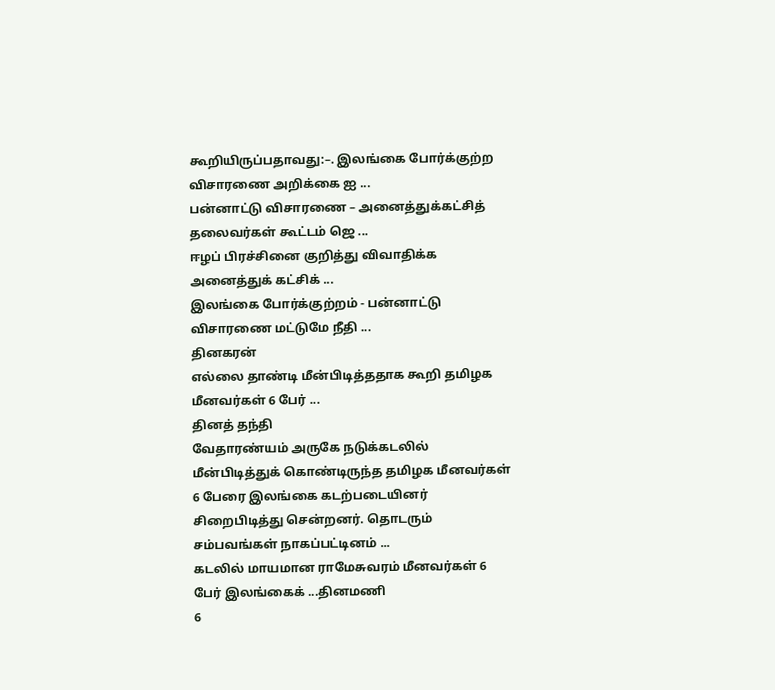கூறியிருப்பதாவது:–. இலங்கை போர்க்குற்ற விசாரணை அறிக்கை ஐ ...
பன்னாட்டு விசாரணை – அனைத்துக்கட்சித் தலைவர்கள் கூட்டம் ஜெ ...
ஈழப் பிரச்சினை குறித்து விவாதிக்க அனைத்துக் கட்சிக் ...
இலங்கை போர்க்குற்றம் - பன்னாட்டு விசாரணை மட்டுமே நீதி ...
தினகரன்
எல்லை தாண்டி மீன்பிடித்ததாக கூறி தமிழக மீனவர்கள் 6 பேர் ...
தினத் தந்தி
வேதாரண்யம் அருகே நடுக்கடலில் மீன்பிடித்துக் கொண்டிருந்த தமிழக மீனவர்கள் 6 பேரை இலங்கை கடற்படையினர் சிறைபிடித்து சென்றனர். தொடரும் சம்பவங்கள் நாகப்பட்டினம் ...
கடலில் மாயமான ராமேசுவரம் மீனவர்கள் 6 பேர் இலங்கைக் ...தினமணி
6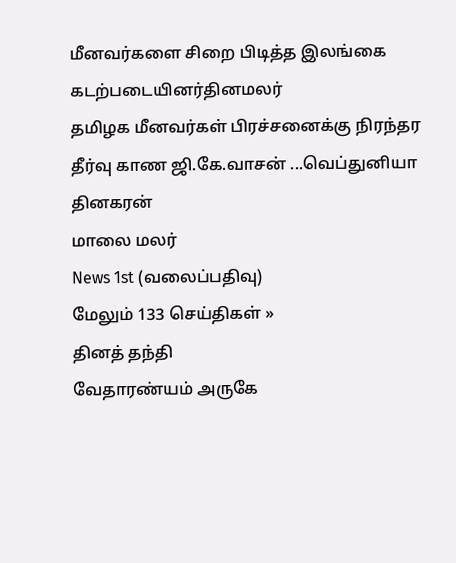மீனவர்களை சிறை பிடித்த இலங்கை கடற்படையினர்தினமலர்
தமிழக மீனவர்கள் பிரச்சனைக்கு நிரந்தர தீர்வு காண ஜி.கே.வாசன் ...வெப்துனியா
தினகரன்
மாலை மலர்
News 1st (வலைப்பதிவு)
மேலும் 133 செய்திகள் »
தினத் தந்தி
வேதாரண்யம் அருகே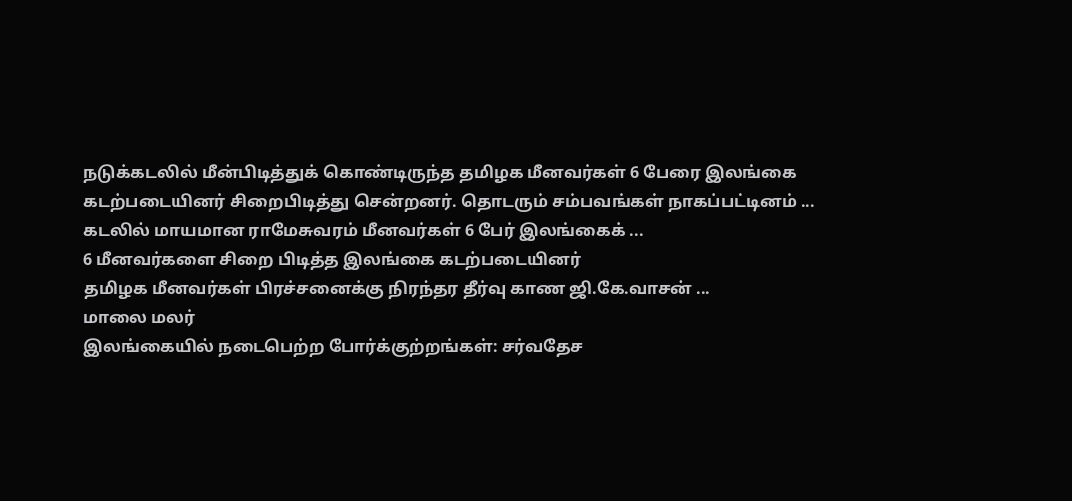நடுக்கடலில் மீன்பிடித்துக் கொண்டிருந்த தமிழக மீனவர்கள் 6 பேரை இலங்கை கடற்படையினர் சிறைபிடித்து சென்றனர். தொடரும் சம்பவங்கள் நாகப்பட்டினம் ...
கடலில் மாயமான ராமேசுவரம் மீனவர்கள் 6 பேர் இலங்கைக் ...
6 மீனவர்களை சிறை பிடித்த இலங்கை கடற்படையினர்
தமிழக மீனவர்கள் பிரச்சனைக்கு நிரந்தர தீர்வு காண ஜி.கே.வாசன் ...
மாலை மலர்
இலங்கையில் நடைபெற்ற போர்க்குற்றங்கள்: சர்வதேச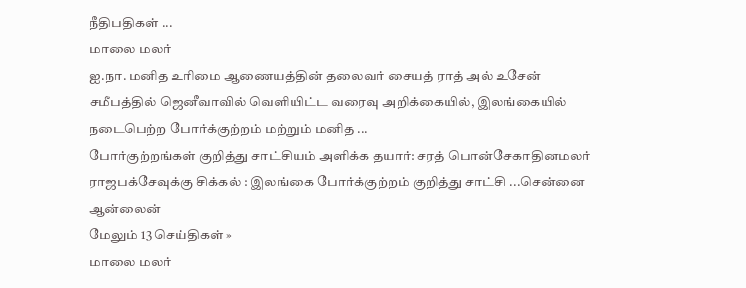நீதிபதிகள் ...
மாலை மலர்
ஐ.நா. மனித உரிமை ஆணையத்தின் தலைவர் சையத் ராத் அல் உசேன் சமீபத்தில் ஜெனீவாவில் வெளியிட்ட வரைவு அறிக்கையில், இலங்கையில் நடைபெற்ற போர்க்குற்றம் மற்றும் மனித ...
போர்குற்றங்கள் குறித்து சாட்சியம் அளிக்க தயார்: சரத் பொன்சேகாதினமலர்
ராஜபக்சேவுக்கு சிக்கல் : இலங்கை போர்க்குற்றம் குறித்து சாட்சி ...சென்னை ஆன்லைன்
மேலும் 13 செய்திகள் »
மாலை மலர்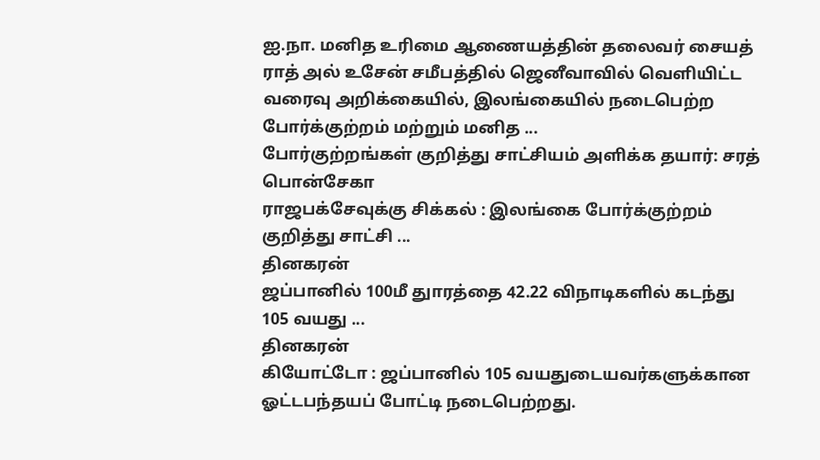ஐ.நா. மனித உரிமை ஆணையத்தின் தலைவர் சையத் ராத் அல் உசேன் சமீபத்தில் ஜெனீவாவில் வெளியிட்ட வரைவு அறிக்கையில், இலங்கையில் நடைபெற்ற போர்க்குற்றம் மற்றும் மனித ...
போர்குற்றங்கள் குறித்து சாட்சியம் அளிக்க தயார்: சரத் பொன்சேகா
ராஜபக்சேவுக்கு சிக்கல் : இலங்கை போர்க்குற்றம் குறித்து சாட்சி ...
தினகரன்
ஜப்பானில் 100மீ துாரத்தை 42.22 விநாடிகளில் கடந்து 105 வயது ...
தினகரன்
கியோட்டோ : ஜப்பானில் 105 வயதுடையவர்களுக்கான ஓட்டபந்தயப் போட்டி நடைபெற்றது.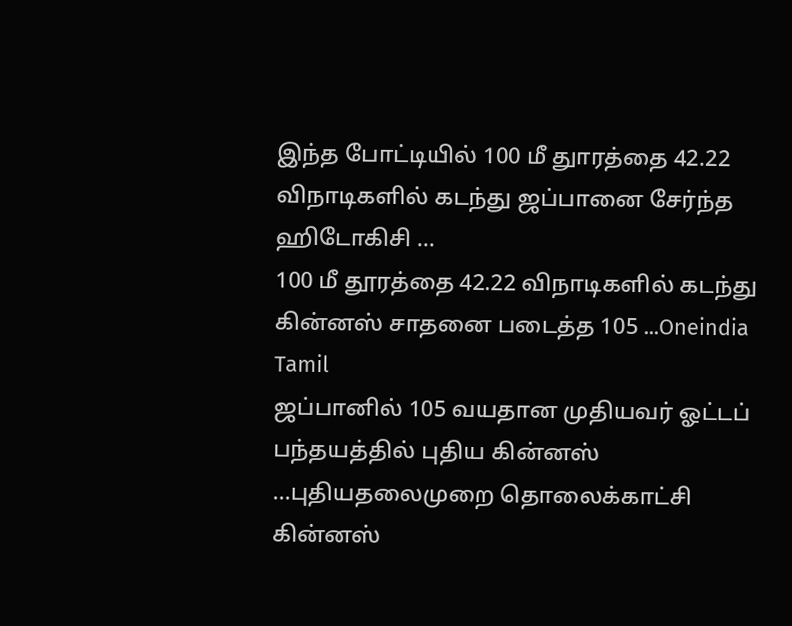இந்த போட்டியில் 100 மீ துாரத்தை 42.22 விநாடிகளில் கடந்து ஜப்பானை சேர்ந்த ஹிடோகிசி ...
100 மீ தூரத்தை 42.22 விநாடிகளில் கடந்து கின்னஸ் சாதனை படைத்த 105 ...Oneindia Tamil
ஜப்பானில் 105 வயதான முதியவர் ஓட்டப் பந்தயத்தில் புதிய கின்னஸ் ...புதியதலைமுறை தொலைக்காட்சி
கின்னஸ்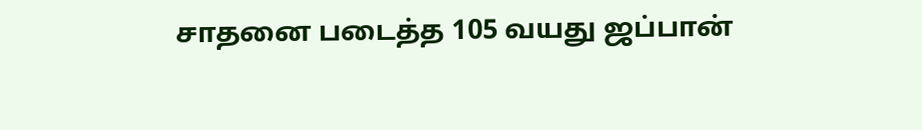சாதனை படைத்த 105 வயது ஜப்பான்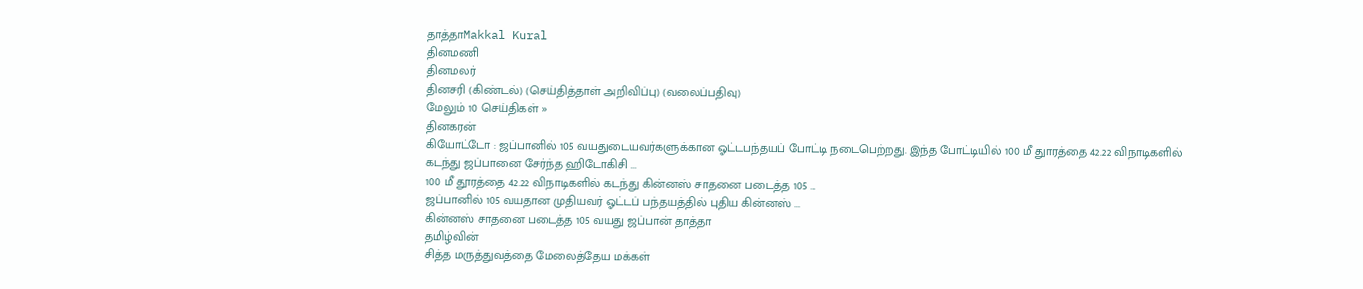தாத்தாMakkal Kural
தினமணி
தினமலர்
தினசரி (கிண்டல்) (செய்தித்தாள் அறிவிப்பு) (வலைப்பதிவு)
மேலும் 10 செய்திகள் »
தினகரன்
கியோட்டோ : ஜப்பானில் 105 வயதுடையவர்களுக்கான ஓட்டபந்தயப் போட்டி நடைபெற்றது. இந்த போட்டியில் 100 மீ துாரத்தை 42.22 விநாடிகளில் கடந்து ஜப்பானை சேர்ந்த ஹிடோகிசி ...
100 மீ தூரத்தை 42.22 விநாடிகளில் கடந்து கின்னஸ் சாதனை படைத்த 105 ...
ஜப்பானில் 105 வயதான முதியவர் ஓட்டப் பந்தயத்தில் புதிய கின்னஸ் ...
கின்னஸ் சாதனை படைத்த 105 வயது ஜப்பான் தாத்தா
தமிழ்வின்
சித்த மருத்துவத்தை மேலைத்தேய மக்கள்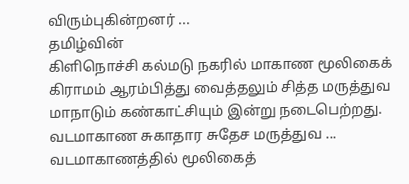விரும்புகின்றனர் ...
தமிழ்வின்
கிளிநொச்சி கல்மடு நகரில் மாகாண மூலிகைக் கிராமம் ஆரம்பித்து வைத்தலும் சித்த மருத்துவ மாநாடும் கண்காட்சியும் இன்று நடைபெற்றது. வடமாகாண சுகாதார சுதேச மருத்துவ ...
வடமாகாணத்தில் மூலிகைத்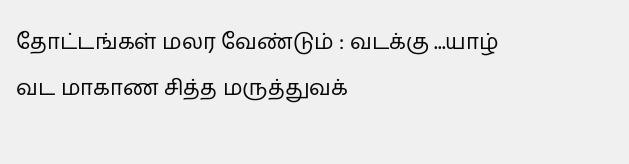தோட்டங்கள் மலர வேண்டும் : வடக்கு ...யாழ்
வட மாகாண சித்த மருத்துவக்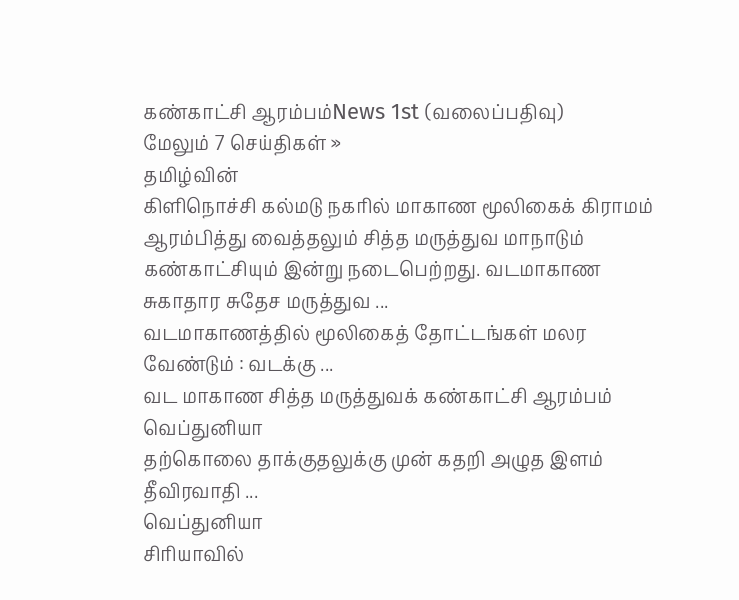கண்காட்சி ஆரம்பம்News 1st (வலைப்பதிவு)
மேலும் 7 செய்திகள் »
தமிழ்வின்
கிளிநொச்சி கல்மடு நகரில் மாகாண மூலிகைக் கிராமம் ஆரம்பித்து வைத்தலும் சித்த மருத்துவ மாநாடும் கண்காட்சியும் இன்று நடைபெற்றது. வடமாகாண சுகாதார சுதேச மருத்துவ ...
வடமாகாணத்தில் மூலிகைத் தோட்டங்கள் மலர வேண்டும் : வடக்கு ...
வட மாகாண சித்த மருத்துவக் கண்காட்சி ஆரம்பம்
வெப்துனியா
தற்கொலை தாக்குதலுக்கு முன் கதறி அழுத இளம் தீவிரவாதி ...
வெப்துனியா
சிரியாவில்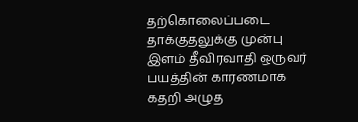தற்கொலைப்படை தாக்குதலுக்கு முன்பு இளம் தீவிரவாதி ஒருவர் பயத்தின் காரணமாக கதறி அழுத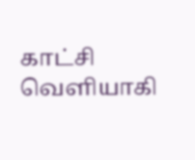காட்சி வெளியாகி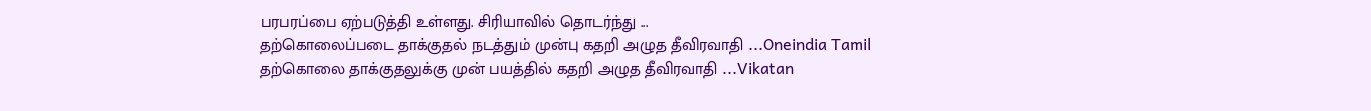பரபரப்பை ஏற்படுத்தி உள்ளது. சிரியாவில் தொடர்ந்து ...
தற்கொலைப்படை தாக்குதல் நடத்தும் முன்பு கதறி அழுத தீவிரவாதி ...Oneindia Tamil
தற்கொலை தாக்குதலுக்கு முன் பயத்தில் கதறி அழுத தீவிரவாதி ...Vikatan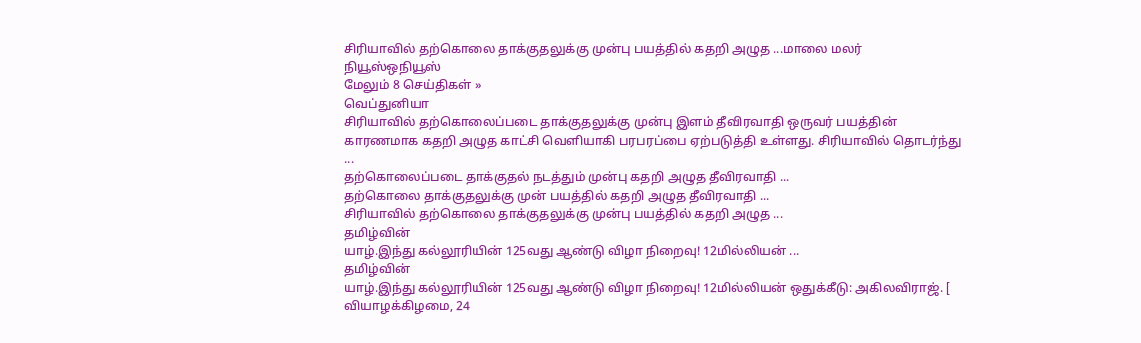சிரியாவில் தற்கொலை தாக்குதலுக்கு முன்பு பயத்தில் கதறி அழுத ...மாலை மலர்
நியூஸ்ஒநியூஸ்
மேலும் 8 செய்திகள் »
வெப்துனியா
சிரியாவில் தற்கொலைப்படை தாக்குதலுக்கு முன்பு இளம் தீவிரவாதி ஒருவர் பயத்தின் காரணமாக கதறி அழுத காட்சி வெளியாகி பரபரப்பை ஏற்படுத்தி உள்ளது. சிரியாவில் தொடர்ந்து ...
தற்கொலைப்படை தாக்குதல் நடத்தும் முன்பு கதறி அழுத தீவிரவாதி ...
தற்கொலை தாக்குதலுக்கு முன் பயத்தில் கதறி அழுத தீவிரவாதி ...
சிரியாவில் தற்கொலை தாக்குதலுக்கு முன்பு பயத்தில் கதறி அழுத ...
தமிழ்வின்
யாழ்.இந்து கல்லூரியின் 125வது ஆண்டு விழா நிறைவு! 12மில்லியன் ...
தமிழ்வின்
யாழ்.இந்து கல்லூரியின் 125வது ஆண்டு விழா நிறைவு! 12மில்லியன் ஒதுக்கீடு: அகிலவிராஜ். [ வியாழக்கிழமை, 24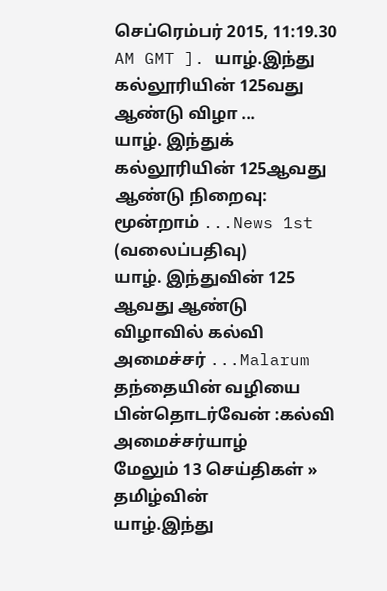செப்ரெம்பர் 2015, 11:19.30 AM GMT ]. யாழ்.இந்து கல்லூரியின் 125வது ஆண்டு விழா ...
யாழ். இந்துக் கல்லூரியின் 125ஆவது ஆண்டு நிறைவு: மூன்றாம் ...News 1st (வலைப்பதிவு)
யாழ். இந்துவின் 125 ஆவது ஆண்டு விழாவில் கல்வி அமைச்சர் ...Malarum
தந்தையின் வழியை பின்தொடர்வேன் :கல்வி அமைச்சர்யாழ்
மேலும் 13 செய்திகள் »
தமிழ்வின்
யாழ்.இந்து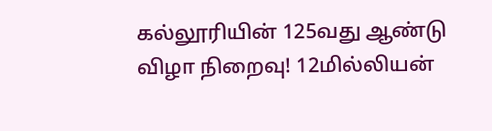கல்லூரியின் 125வது ஆண்டு விழா நிறைவு! 12மில்லியன்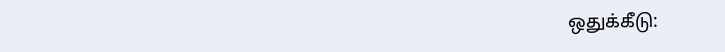ஒதுக்கீடு: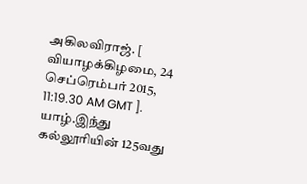அகிலவிராஜ். [ வியாழக்கிழமை, 24 செப்ரெம்பர் 2015, 11:19.30 AM GMT ]. யாழ்.இந்து கல்லூரியின் 125வது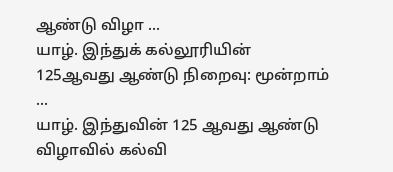ஆண்டு விழா ...
யாழ். இந்துக் கல்லூரியின் 125ஆவது ஆண்டு நிறைவு: மூன்றாம் ...
யாழ். இந்துவின் 125 ஆவது ஆண்டு விழாவில் கல்வி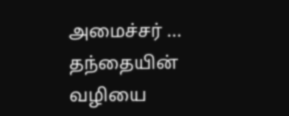அமைச்சர் ...
தந்தையின் வழியை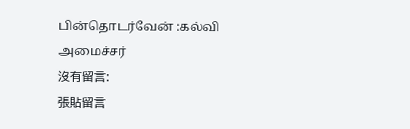பின்தொடர்வேன் :கல்வி அமைச்சர்
沒有留言:
張貼留言